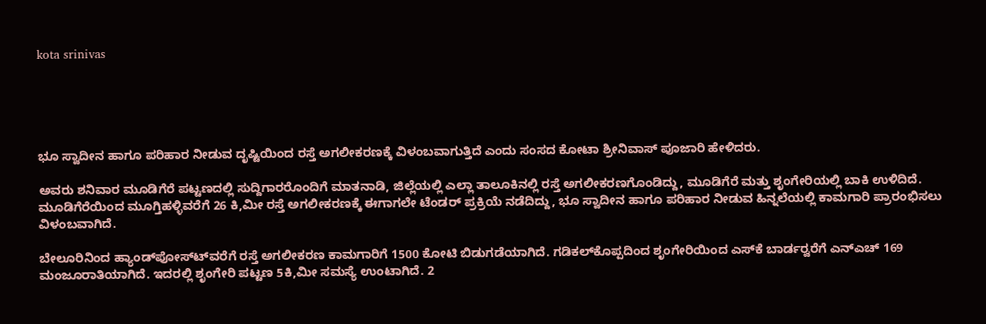kota srinivas





ಭೂ ಸ್ವಾದೀನ ಹಾಗೂ ಪರಿಹಾರ ನೀಡುವ ದೃಷ್ಟಿಯಿಂದ ರಸ್ತೆ ಅಗಲೀಕರಣಕ್ಕೆ ವಿಳಂಬವಾಗುತ್ತಿದೆ ಎಂದು ಸಂಸದ ಕೋಟಾ ಶ್ರೀನಿವಾಸ್ ಪೂಜಾರಿ ಹೇಳಿದರು.

ಅವರು ಶನಿವಾರ ಮೂಡಿಗೆರೆ ಪಟ್ಟಣದಲ್ಲಿ ಸುದ್ದಿಗಾರರೊಂದಿಗೆ ಮಾತನಾಡಿ, ಜಿಲ್ಲೆಯಲ್ಲಿ ಎಲ್ಲಾ ತಾಲೂಕಿನಲ್ಲಿ ರಸ್ತೆ ಅಗಲೀಕರಣಗೊಂಡಿದ್ದು, ಮೂಡಿಗೆರೆ ಮತ್ತು ಶೃಂಗೇರಿಯಲ್ಲಿ ಬಾಕಿ ಉಳಿದಿದೆ. ಮೂಡಿಗೆರೆಯಿಂದ ಮೂಗ್ತಿಹಳ್ಳಿವರೆಗೆ 26 ಕಿ,ಮೀ ರಸ್ತೆ ಅಗಲೀಕರಣಕ್ಕೆ ಈಗಾಗಲೇ ಟೆಂಡರ್ ಪ್ರಕ್ರಿಯೆ ನಡೆದಿದ್ದು, ಭೂ ಸ್ವಾದೀನ ಹಾಗೂ ಪರಿಹಾರ ನೀಡುವ ಹಿನ್ನಲೆಯಲ್ಲಿ ಕಾಮಗಾರಿ ಪ್ರಾರಂಭಿಸಲು ವಿಳಂಬವಾಗಿದೆ.

ಬೇಲೂರಿನಿಂದ ಹ್ಯಾಂಡ್‍ಪೋಸ್ಟ್‍ವರೆಗೆ ರಸ್ತೆ ಅಗಲೀಕರಣ ಕಾಮಗಾರಿಗೆ 1500 ಕೋಟಿ ಬಿಡುಗಡೆಯಾಗಿದೆ. ಗಡಿಕಲ್‍ಕೊಪ್ಪದಿಂದ ಶೃಂಗೇರಿಯಿಂದ ಎಸ್‍ಕೆ ಬಾರ್ಡರ್‍ವರೆಗೆ ಎನ್‍ಎಚ್ 169 ಮಂಜೂರಾತಿಯಾಗಿದೆ. ಇದರಲ್ಲಿ ಶೃಂಗೇರಿ ಪಟ್ಟಣ 5ಕಿ,ಮೀ ಸಮಸ್ಯೆ ಉಂಟಾಗಿದೆ. 2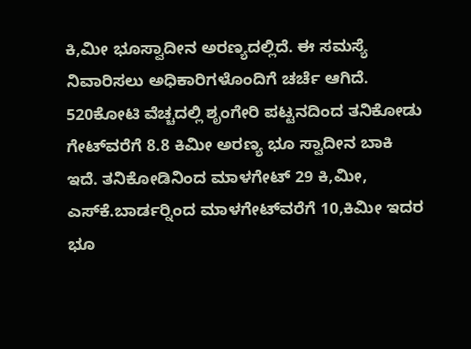ಕಿ,ಮೀ ಭೂಸ್ವಾದೀನ ಅರಣ್ಯದಲ್ಲಿದೆ. ಈ ಸಮಸ್ಯೆ ನಿವಾರಿಸಲು ಅಧಿಕಾರಿಗಳೊಂದಿಗೆ ಚರ್ಚೆ ಆಗಿದೆ. 520ಕೋಟಿ ವೆಚ್ಚದಲ್ಲಿ ಶೃಂಗೇರಿ ಪಟ್ಟನದಿಂದ ತನಿಕೋಡು ಗೇಟ್‍ವರೆಗೆ 8.8 ಕಿಮೀ ಅರಣ್ಯ ಭೂ ಸ್ವಾದೀನ ಬಾಕಿ ಇದೆ. ತನಿಕೋಡಿನಿಂದ ಮಾಳಗೇಟ್ 29 ಕಿ,ಮೀ, ಎಸ್‍ಕೆ.ಬಾರ್ಡರ್‍ನಿಂದ ಮಾಳಗೇಟ್‍ವರೆಗೆ 10,ಕಿಮೀ ಇದರ ಭೂ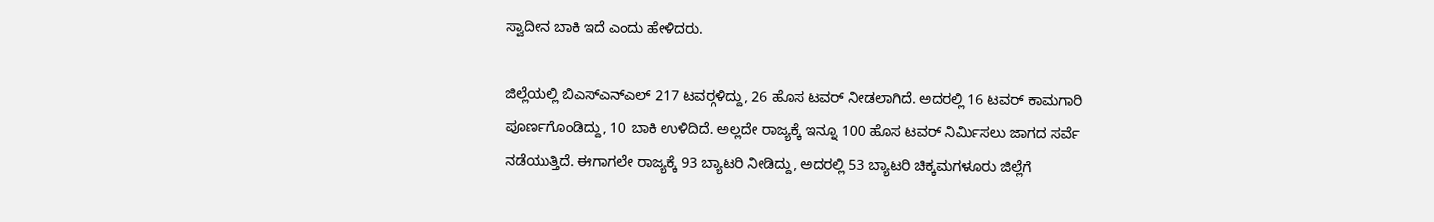ಸ್ವಾದೀನ ಬಾಕಿ ಇದೆ ಎಂದು ಹೇಳಿದರು.

ಜಿಲ್ಲೆಯಲ್ಲಿ ಬಿಎಸ್‍ಎನ್‍ಎಲ್ 217 ಟವರ್‍ಗಳಿದ್ದು, 26 ಹೊಸ ಟವರ್ ನೀಡಲಾಗಿದೆ. ಅದರಲ್ಲಿ 16 ಟವರ್ ಕಾಮಗಾರಿ ಪೂರ್ಣಗೊಂಡಿದ್ದು, 10 ಬಾಕಿ ಉಳಿದಿದೆ. ಅಲ್ಲದೇ ರಾಜ್ಯಕ್ಕೆ ಇನ್ನೂ 100 ಹೊಸ ಟವರ್ ನಿರ್ಮಿಸಲು ಜಾಗದ ಸರ್ವೆ ನಡೆಯುತ್ತಿದೆ. ಈಗಾಗಲೇ ರಾಜ್ಯಕ್ಕೆ 93 ಬ್ಯಾಟರಿ ನೀಡಿದ್ದು, ಅದರಲ್ಲಿ 53 ಬ್ಯಾಟರಿ ಚಿಕ್ಕಮಗಳೂರು ಜಿಲ್ಲೆಗೆ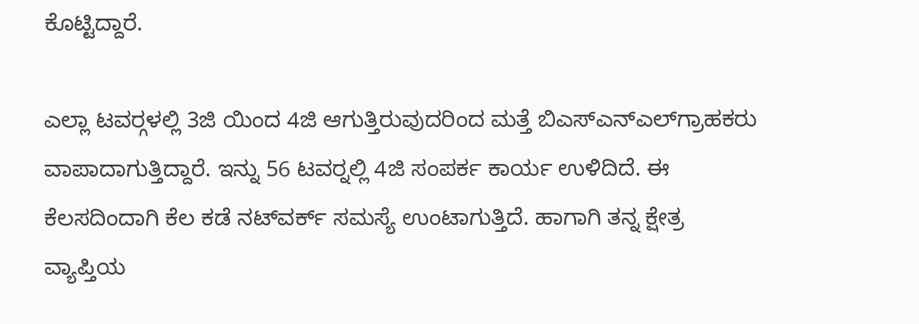ಕೊಟ್ಟಿದ್ದಾರೆ.

ಎಲ್ಲಾ ಟವರ್‍ಗಳಲ್ಲಿ 3ಜಿ ಯಿಂದ 4ಜಿ ಆಗುತ್ತಿರುವುದರಿಂದ ಮತ್ತೆ ಬಿಎಸ್‍ಎನ್‍ಎಲ್‍ಗ್ರಾಹಕರು ವಾಪಾದಾಗುತ್ತಿದ್ದಾರೆ. ಇನ್ನು 56 ಟವರ್‍ನಲ್ಲಿ 4ಜಿ ಸಂಪರ್ಕ ಕಾರ್ಯ ಉಳಿದಿದೆ. ಈ ಕೆಲಸದಿಂದಾಗಿ ಕೆಲ ಕಡೆ ನಟ್‍ವರ್ಕ್ ಸಮಸ್ಯೆ ಉಂಟಾಗುತ್ತಿದೆ. ಹಾಗಾಗಿ ತನ್ನ ಕ್ಷೇತ್ರ ವ್ಯಾಪ್ತಿಯ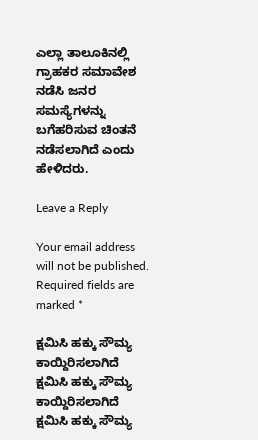ಎಲ್ಲಾ ತಾಲೂಕಿನಲ್ಲಿ ಗ್ರಾಹಕರ ಸಮಾವೇಶ ನಡೆಸಿ ಜನರ ಸಮಸ್ಯೆಗಳನ್ನು ಬಗೆಹರಿಸುವ ಚಿಂತನೆ ನಡೆಸಲಾಗಿದೆ ಎಂದು ಹೇಳಿದರು.

Leave a Reply

Your email address will not be published. Required fields are marked *

ಕ್ಷಮಿಸಿ ಹಕ್ಕು ಸೌಮ್ಯ ಕಾಯ್ದಿರಿಸಲಾಗಿದೆ
ಕ್ಷಮಿಸಿ ಹಕ್ಕು ಸೌಮ್ಯ ಕಾಯ್ದಿರಿಸಲಾಗಿದೆ
ಕ್ಷಮಿಸಿ ಹಕ್ಕು ಸೌಮ್ಯ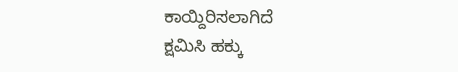ಕಾಯ್ದಿರಿಸಲಾಗಿದೆ
ಕ್ಷಮಿಸಿ ಹಕ್ಕು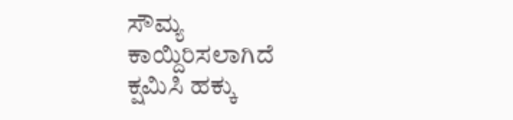ಸೌಮ್ಯ ಕಾಯ್ದಿರಿಸಲಾಗಿದೆ
ಕ್ಷಮಿಸಿ ಹಕ್ಕು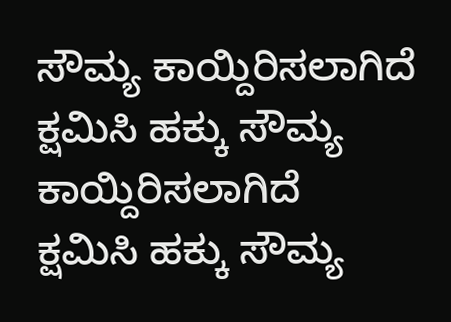ಸೌಮ್ಯ ಕಾಯ್ದಿರಿಸಲಾಗಿದೆ
ಕ್ಷಮಿಸಿ ಹಕ್ಕು ಸೌಮ್ಯ ಕಾಯ್ದಿರಿಸಲಾಗಿದೆ
ಕ್ಷಮಿಸಿ ಹಕ್ಕು ಸೌಮ್ಯ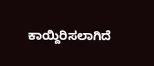ಕಾಯ್ದಿರಿಸಲಾಗಿದೆ